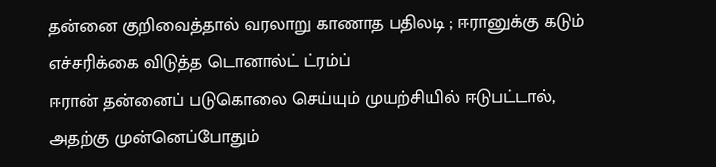தன்னை குறிவைத்தால் வரலாறு காணாத பதிலடி ; ஈரானுக்கு கடும் எச்சரிக்கை விடுத்த டொனால்ட் ட்ரம்ப்
ஈரான் தன்னைப் படுகொலை செய்யும் முயற்சியில் ஈடுபட்டால், அதற்கு முன்னெப்போதும்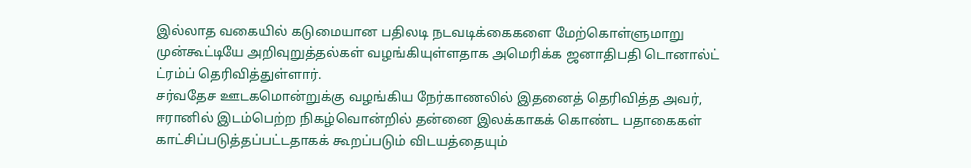இல்லாத வகையில் கடுமையான பதிலடி நடவடிக்கைகளை மேற்கொள்ளுமாறு முன்கூட்டியே அறிவுறுத்தல்கள் வழங்கியுள்ளதாக அமெரிக்க ஜனாதிபதி டொனால்ட் ட்ரம்ப் தெரிவித்துள்ளார்.
சர்வதேச ஊடகமொன்றுக்கு வழங்கிய நேர்காணலில் இதனைத் தெரிவித்த அவர், ஈரானில் இடம்பெற்ற நிகழ்வொன்றில் தன்னை இலக்காகக் கொண்ட பதாகைகள் காட்சிப்படுத்தப்பட்டதாகக் கூறப்படும் விடயத்தையும்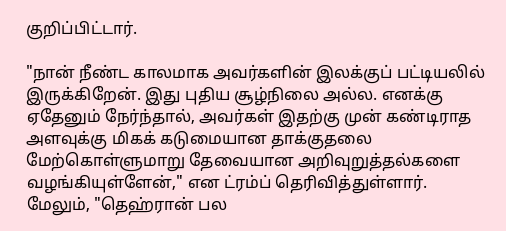குறிப்பிட்டார்.

"நான் நீண்ட காலமாக அவர்களின் இலக்குப் பட்டியலில் இருக்கிறேன். இது புதிய சூழ்நிலை அல்ல. எனக்கு ஏதேனும் நேர்ந்தால், அவர்கள் இதற்கு முன் கண்டிராத அளவுக்கு மிகக் கடுமையான தாக்குதலை மேற்கொள்ளுமாறு தேவையான அறிவுறுத்தல்களை வழங்கியுள்ளேன்," என ட்ரம்ப் தெரிவித்துள்ளார்.
மேலும், "தெஹ்ரான் பல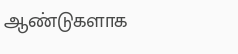ஆண்டுகளாக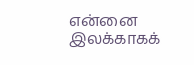என்னை இலக்காகக்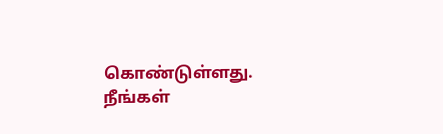கொண்டுள்ளது.
நீங்கள்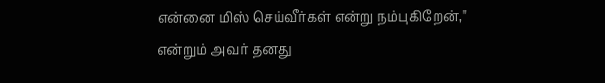என்னை மிஸ் செய்வீர்கள் என்று நம்புகிறேன்," என்றும் அவர் தனது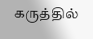கருத்தில்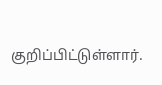குறிப்பிட்டுள்ளார்.